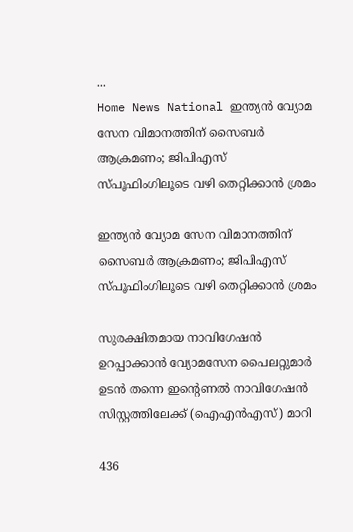...
Home News National ഇന്ത്യൻ വ്യോമ സേന വിമാനത്തിന് സൈബർ ആക്രമണം; ജിപിഎസ് സ്‌പൂഫിംഗിലൂടെ വഴി തെറ്റിക്കാൻ ശ്രമം

ഇന്ത്യൻ വ്യോമ സേന വിമാനത്തിന് സൈബർ ആക്രമണം; ജിപിഎസ് സ്‌പൂഫിംഗിലൂടെ വഴി തെറ്റിക്കാൻ ശ്രമം

സുരക്ഷിതമായ നാവിഗേഷൻ ഉറപ്പാക്കാൻ വ്യോമസേന പൈലറ്റുമാർ ഉടൻ തന്നെ ഇൻ്റെണൽ നാവിഗേഷൻ സിസ്റ്റത്തിലേക്ക് (ഐഎൻഎസ്) മാറി

436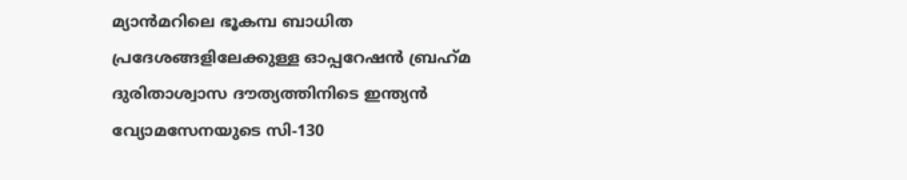മ്യാൻമറിലെ ഭൂകമ്പ ബാധിത പ്രദേശങ്ങളിലേക്കുള്ള ഓപ്പറേഷൻ ബ്രഹ്‌മ ദുരിതാശ്വാസ ദൗത്യത്തിനിടെ ഇന്ത്യൻ വ്യോമസേനയുടെ സി-130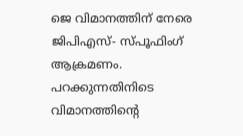ജെ വിമാനത്തിന് നേരെ ജിപിഎസ്- സ്‌പൂഫിംഗ് ആക്രമണം. പറക്കുന്നതിനിടെ വിമാനത്തിൻ്റെ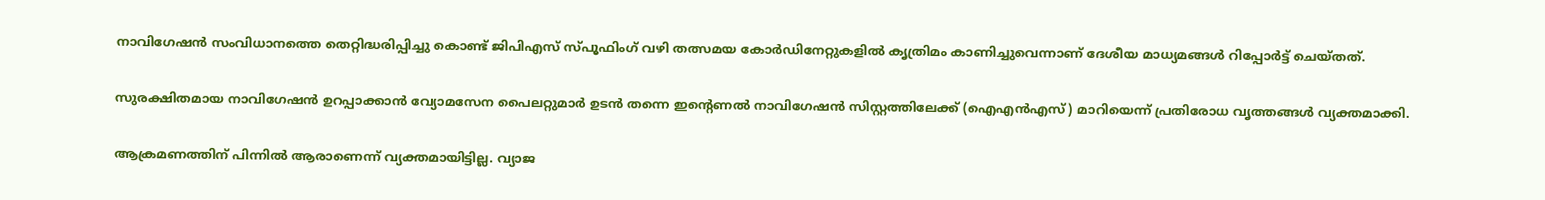നാവിഗേഷൻ സംവിധാനത്തെ തെറ്റിദ്ധരിപ്പിച്ചു കൊണ്ട് ജിപിഎസ് സ്‌പൂഫിംഗ് വഴി തത്സമയ കോർഡിനേറ്റുകളിൽ കൃത്രിമം കാണിച്ചുവെന്നാണ് ദേശീയ മാധ്യമങ്ങൾ റിപ്പോർട്ട് ചെയ്‌തത്.

സുരക്ഷിതമായ നാവിഗേഷൻ ഉറപ്പാക്കാൻ വ്യോമസേന പൈലറ്റുമാർ ഉടൻ തന്നെ ഇൻ്റെണൽ നാവിഗേഷൻ സിസ്റ്റത്തിലേക്ക് (ഐഎൻഎസ്) മാറിയെന്ന് പ്രതിരോധ വൃത്തങ്ങൾ വ്യക്തമാക്കി.

ആക്രമണത്തിന് പിന്നിൽ ആരാണെന്ന് വ്യക്തമായിട്ടില്ല. വ്യാജ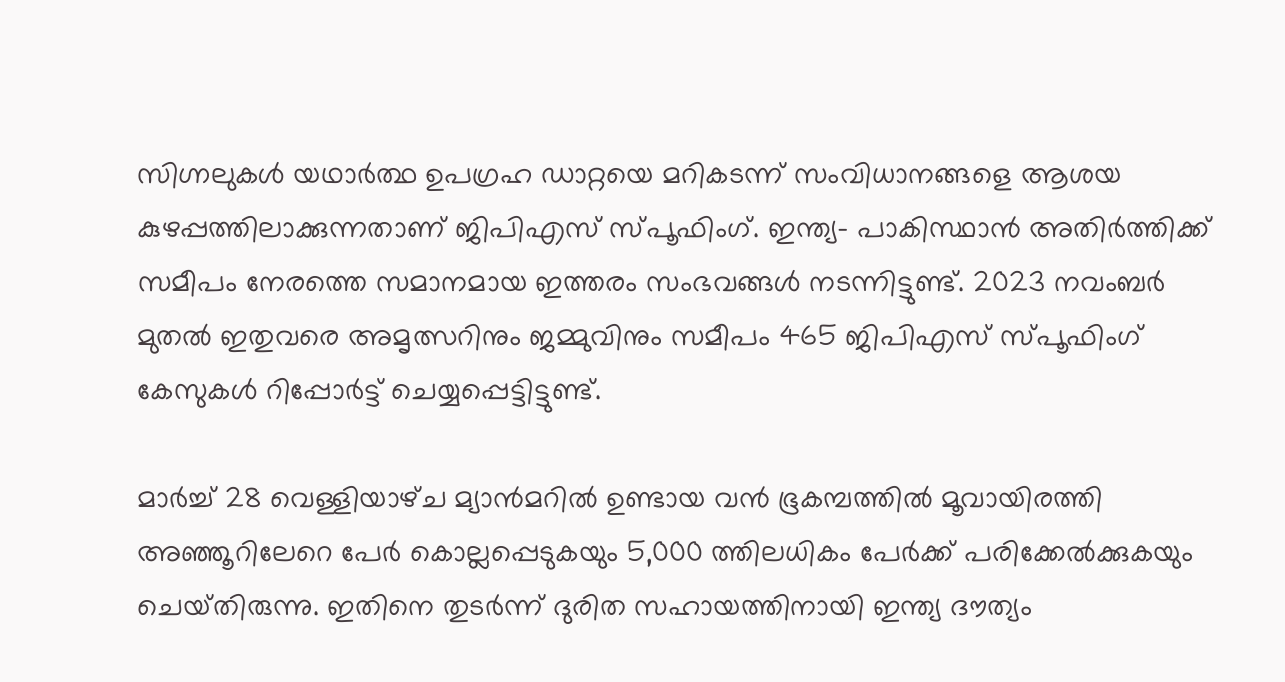സിഗ്നലുകൾ യഥാർത്ഥ ഉപഗ്രഹ ഡാറ്റയെ മറികടന്ന് സംവിധാനങ്ങളെ ആശയ കുഴപ്പത്തിലാക്കുന്നതാണ് ജിപിഎസ് സ്‌പൂഫിംഗ്. ഇന്ത്യ- പാകിസ്ഥാൻ അതിർത്തിക്ക് സമീപം നേരത്തെ സമാനമായ ഇത്തരം സംഭവങ്ങൾ നടന്നിട്ടുണ്ട്. 2023 നവംബർ മുതൽ ഇതുവരെ അമൃത്സറിനും ജമ്മുവിനും സമീപം 465 ജിപിഎസ് സ്‌പൂഫിംഗ് കേസുകൾ റിപ്പോർട്ട് ചെയ്യപ്പെട്ടിട്ടുണ്ട്.

മാർച്ച് 28 വെള്ളിയാഴ്‌ച മ്യാൻമറിൽ ഉണ്ടായ വൻ ഭൂകമ്പത്തിൽ മൂവായിരത്തി അഞ്ഞൂറിലേറെ പേർ കൊല്ലപ്പെടുകയും 5,000 ത്തിലധികം പേർക്ക് പരിക്കേൽക്കുകയും ചെയ്‌തിരുന്നു. ഇതിനെ തുടർന്ന് ദുരിത സഹായത്തിനായി ഇന്ത്യ ദൗത്യം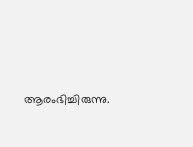ആരംഭിച്ചിരുന്നു.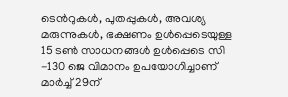ടെന്‍റുകൾ, പുതപ്പുകൾ, അവശ്യ മരുന്നുകൾ, ഭക്ഷണം ഉൾപ്പെടെയുള്ള 15 ടൺ സാധനങ്ങൾ ഉൾപ്പെടെ സി -130 ജെ വിമാനം ഉപയോഗിച്ചാണ് മാർച്ച് 29ന്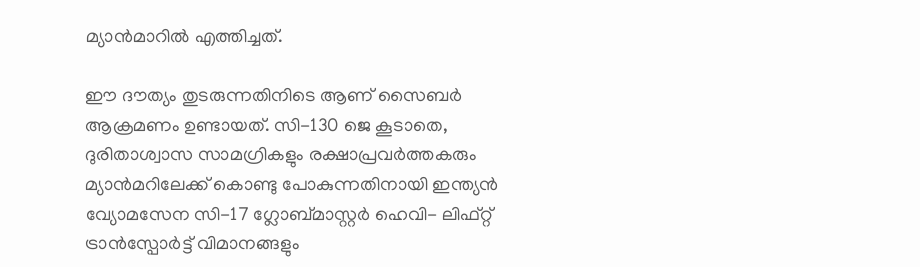മ്യാൻമാറിൽ എത്തിച്ചത്.

ഈ ദൗത്യം തുടരുന്നതിനിടെ ആണ് സൈബർ ആക്രമണം ഉണ്ടായത്. സി-130 ജെ കൂടാതെ, ദുരിതാശ്വാസ സാമഗ്രികളും രക്ഷാപ്രവർത്തകരും മ്യാൻമറിലേക്ക് കൊണ്ടു പോകുന്നതിനായി ഇന്ത്യൻ വ്യോമസേന സി-17 ഗ്ലോബ്‌മാസ്റ്റർ ഹെവി- ലിഫ്റ്റ് ട്രാൻസ്പോർട്ട് വിമാനങ്ങളും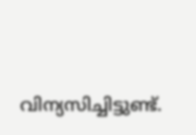വിന്യസിച്ചിട്ടുണ്ട്.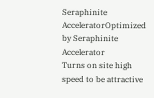Seraphinite AcceleratorOptimized by Seraphinite Accelerator
Turns on site high speed to be attractive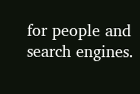for people and search engines.